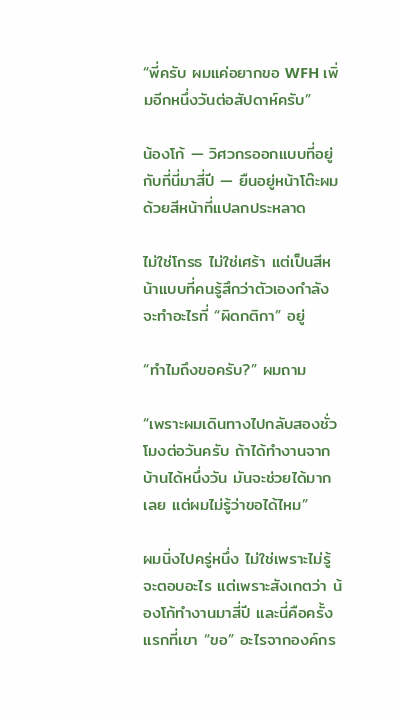“พี่ครับ ผมแค่อยากขอ WFH เพิ่มอีกหนึ่งวันต่อสัปดาห์ครับ”

น้องโก้ — วิศวกรออกแบบที่อยู่กับที่นี่มาสี่ปี — ยืนอยู่หน้าโต๊ะผมด้วยสีหน้าที่แปลกประหลาด

ไม่ใช่โกรธ ไม่ใช่เศร้า แต่เป็นสีหน้าแบบที่คนรู้สึกว่าตัวเองกำลังจะทำอะไรที่ “ผิดกติกา” อยู่

“ทำไมถึงขอครับ?” ผมถาม

“เพราะผมเดินทางไปกลับสองชั่วโมงต่อวันครับ ถ้าได้ทำงานจากบ้านได้หนึ่งวัน มันจะช่วยได้มากเลย แต่ผมไม่รู้ว่าขอได้ไหม”

ผมนิ่งไปครู่หนึ่ง ไม่ใช่เพราะไม่รู้จะตอบอะไร แต่เพราะสังเกตว่า น้องโก้ทำงานมาสี่ปี และนี่คือครั้งแรกที่เขา “ขอ” อะไรจากองค์กร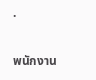.

พนักงาน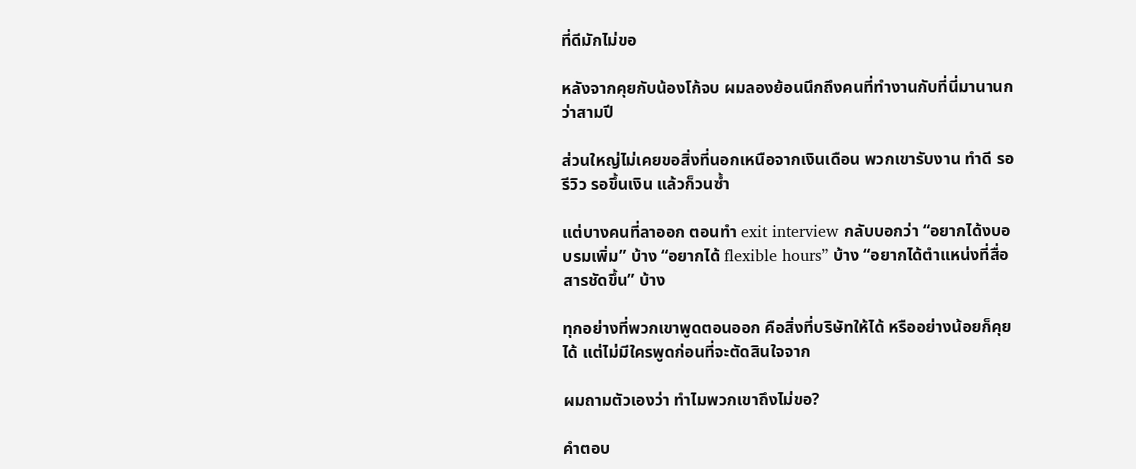ที่ดีมักไม่ขอ

หลังจากคุยกับน้องโก้จบ ผมลองย้อนนึกถึงคนที่ทำงานกับที่นี่มานานกว่าสามปี

ส่วนใหญ่ไม่เคยขอสิ่งที่นอกเหนือจากเงินเดือน พวกเขารับงาน ทำดี รอรีวิว รอขึ้นเงิน แล้วก็วนซ้ำ

แต่บางคนที่ลาออก ตอนทำ exit interview กลับบอกว่า “อยากได้งบอบรมเพิ่ม” บ้าง “อยากได้ flexible hours” บ้าง “อยากได้ตำแหน่งที่สื่อสารชัดขึ้น” บ้าง

ทุกอย่างที่พวกเขาพูดตอนออก คือสิ่งที่บริษัทให้ได้ หรืออย่างน้อยก็คุยได้ แต่ไม่มีใครพูดก่อนที่จะตัดสินใจจาก

ผมถามตัวเองว่า ทำไมพวกเขาถึงไม่ขอ?

คำตอบ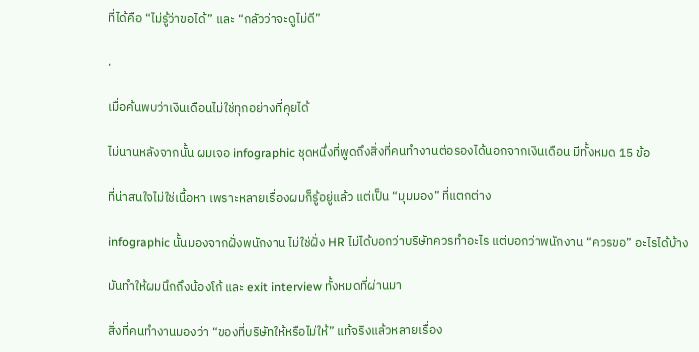ที่ได้คือ “ไม่รู้ว่าขอได้” และ “กลัวว่าจะดูไม่ดี”

.

เมื่อค้นพบว่าเงินเดือนไม่ใช่ทุกอย่างที่คุยได้

ไม่นานหลังจากนั้น ผมเจอ infographic ชุดหนึ่งที่พูดถึงสิ่งที่คนทำงานต่อรองได้นอกจากเงินเดือน มีทั้งหมด 15 ข้อ

ที่น่าสนใจไม่ใช่เนื้อหา เพราะหลายเรื่องผมก็รู้อยู่แล้ว แต่เป็น “มุมมอง” ที่แตกต่าง

infographic นั้นมองจากฝั่งพนักงาน ไม่ใช่ฝั่ง HR ไม่ได้บอกว่าบริษัทควรทำอะไร แต่บอกว่าพนักงาน “ควรขอ” อะไรได้บ้าง

มันทำให้ผมนึกถึงน้องโก้ และ exit interview ทั้งหมดที่ผ่านมา

สิ่งที่คนทำงานมองว่า “ของที่บริษัทให้หรือไม่ให้” แท้จริงแล้วหลายเรื่อง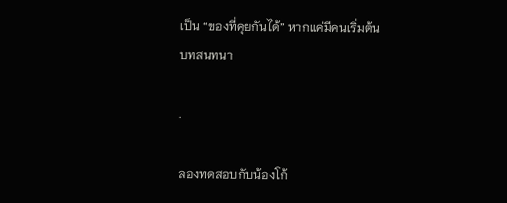เป็น “ของที่คุยกันได้” หากแค่มีคนเริ่มต้นบทสนทนา

.

ลองทดสอบกับน้องโก้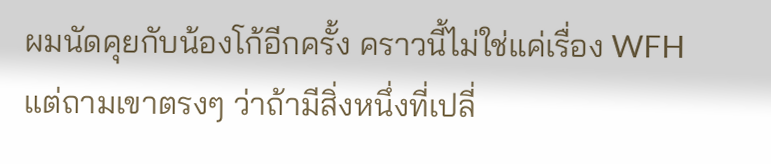ผมนัดคุยกับน้องโก้อีกครั้ง คราวนี้ไม่ใช่แค่เรื่อง WFH แต่ถามเขาตรงๆ ว่าถ้ามีสิ่งหนึ่งที่เปลี่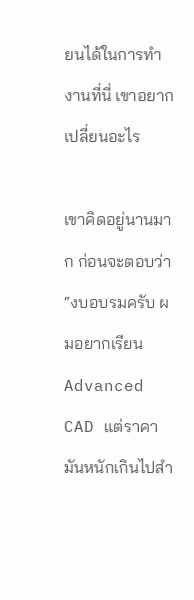ยนได้ในการทำงานที่นี่ เขาอยากเปลี่ยนอะไร

เขาคิดอยู่นานมาก ก่อนจะตอบว่า “งบอบรมครับ ผมอยากเรียน Advanced CAD แต่ราคามันหนักเกินไปสำ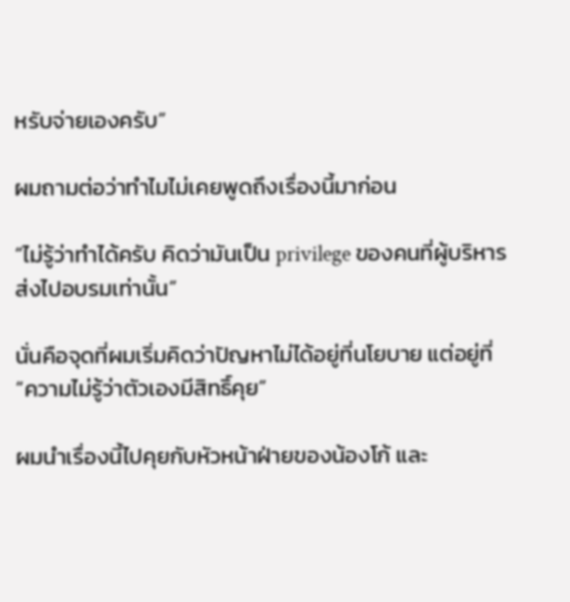หรับจ่ายเองครับ”

ผมถามต่อว่าทำไมไม่เคยพูดถึงเรื่องนี้มาก่อน

“ไม่รู้ว่าทำได้ครับ คิดว่ามันเป็น privilege ของคนที่ผู้บริหารส่งไปอบรมเท่านั้น”

นั่นคือจุดที่ผมเริ่มคิดว่าปัญหาไม่ได้อยู่ที่นโยบาย แต่อยู่ที่ “ความไม่รู้ว่าตัวเองมีสิทธิ์คุย”

ผมนำเรื่องนี้ไปคุยกับหัวหน้าฝ่ายของน้องโก้ และ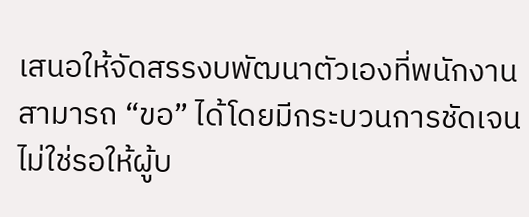เสนอให้จัดสรรงบพัฒนาตัวเองที่พนักงานสามารถ “ขอ” ได้โดยมีกระบวนการชัดเจน ไม่ใช่รอให้ผู้บ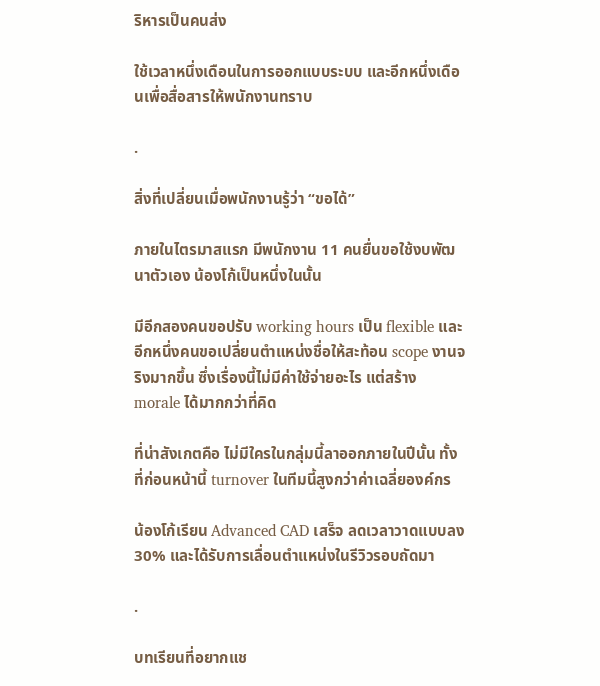ริหารเป็นคนส่ง

ใช้เวลาหนึ่งเดือนในการออกแบบระบบ และอีกหนึ่งเดือนเพื่อสื่อสารให้พนักงานทราบ

.

สิ่งที่เปลี่ยนเมื่อพนักงานรู้ว่า “ขอได้”

ภายในไตรมาสแรก มีพนักงาน 11 คนยื่นขอใช้งบพัฒนาตัวเอง น้องโก้เป็นหนึ่งในนั้น

มีอีกสองคนขอปรับ working hours เป็น flexible และอีกหนึ่งคนขอเปลี่ยนตำแหน่งชื่อให้สะท้อน scope งานจริงมากขึ้น ซึ่งเรื่องนี้ไม่มีค่าใช้จ่ายอะไร แต่สร้าง morale ได้มากกว่าที่คิด

ที่น่าสังเกตคือ ไม่มีใครในกลุ่มนี้ลาออกภายในปีนั้น ทั้งที่ก่อนหน้านี้ turnover ในทีมนี้สูงกว่าค่าเฉลี่ยองค์กร

น้องโก้เรียน Advanced CAD เสร็จ ลดเวลาวาดแบบลง 30% และได้รับการเลื่อนตำแหน่งในรีวิวรอบถัดมา

.

บทเรียนที่อยากแช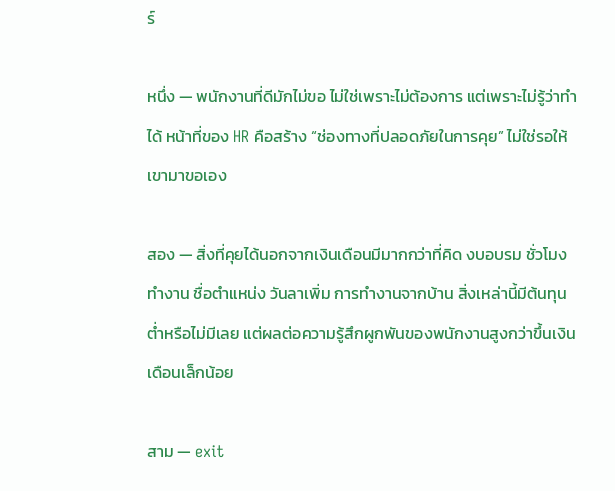ร์

หนึ่ง — พนักงานที่ดีมักไม่ขอ ไม่ใช่เพราะไม่ต้องการ แต่เพราะไม่รู้ว่าทำได้ หน้าที่ของ HR คือสร้าง “ช่องทางที่ปลอดภัยในการคุย” ไม่ใช่รอให้เขามาขอเอง

สอง — สิ่งที่คุยได้นอกจากเงินเดือนมีมากกว่าที่คิด งบอบรม ชั่วโมงทำงาน ชื่อตำแหน่ง วันลาเพิ่ม การทำงานจากบ้าน สิ่งเหล่านี้มีต้นทุนต่ำหรือไม่มีเลย แต่ผลต่อความรู้สึกผูกพันของพนักงานสูงกว่าขึ้นเงินเดือนเล็กน้อย

สาม — exit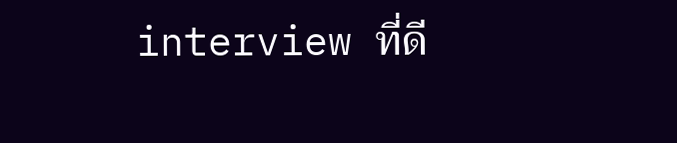interview ที่ดี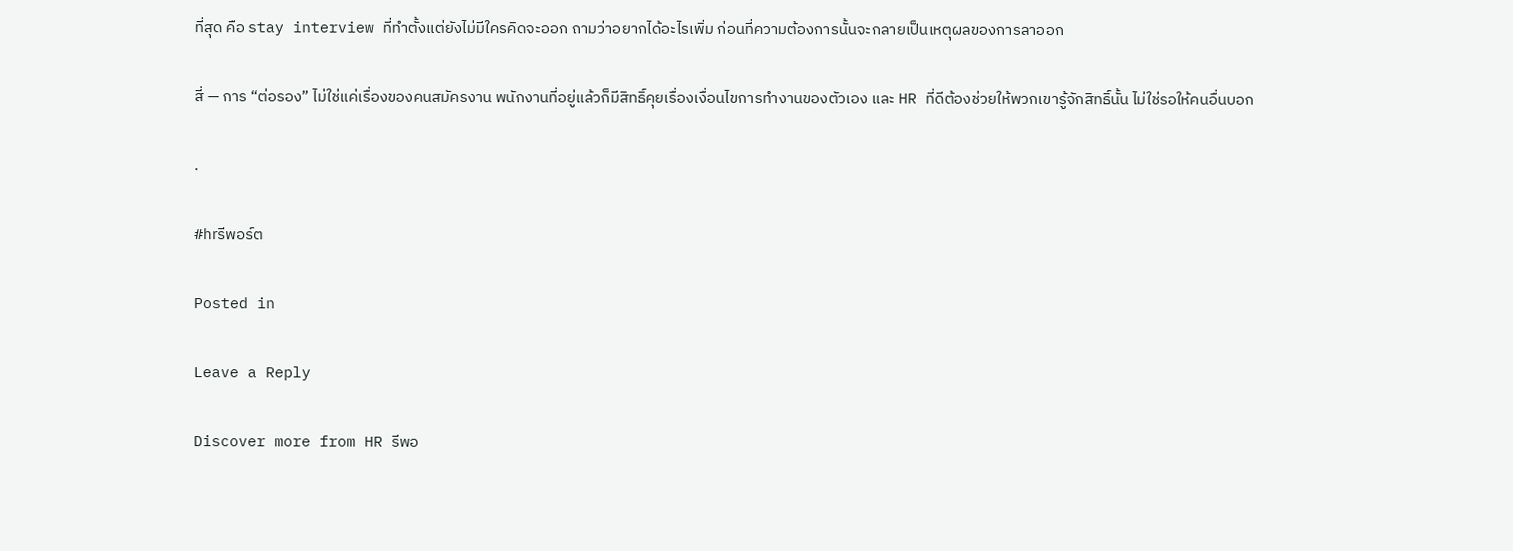ที่สุด คือ stay interview ที่ทำตั้งแต่ยังไม่มีใครคิดจะออก ถามว่าอยากได้อะไรเพิ่ม ก่อนที่ความต้องการนั้นจะกลายเป็นเหตุผลของการลาออก

สี่ — การ “ต่อรอง” ไม่ใช่แค่เรื่องของคนสมัครงาน พนักงานที่อยู่แล้วก็มีสิทธิ์คุยเรื่องเงื่อนไขการทำงานของตัวเอง และ HR ที่ดีต้องช่วยให้พวกเขารู้จักสิทธิ์นั้น ไม่ใช่รอให้คนอื่นบอก

.

#hrรีพอร์ต

Posted in

Leave a Reply

Discover more from HR รีพอ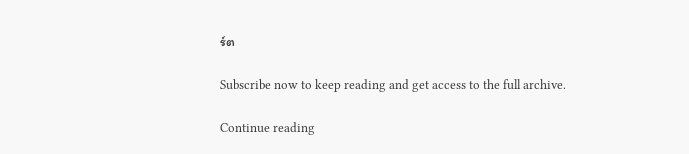ร์ต

Subscribe now to keep reading and get access to the full archive.

Continue reading